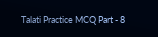Talati Practice MCQ Part - 8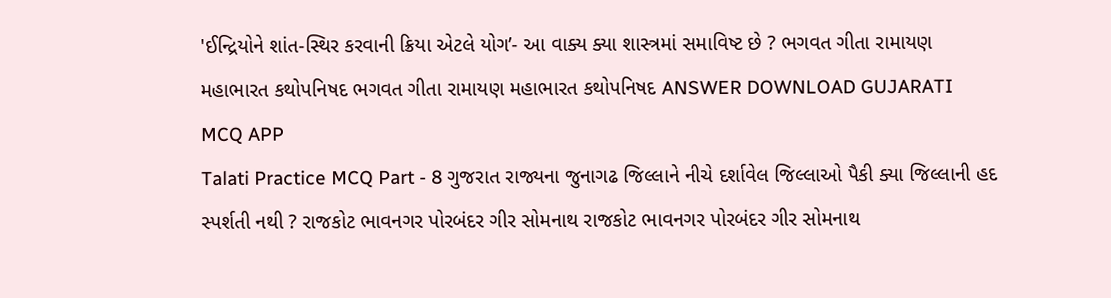'ઈન્દ્રિયોને શાંત-સ્થિર કરવાની ક્રિયા એટલે યોગ’- આ વાક્ય ક્યા શાસ્ત્રમાં સમાવિષ્ટ છે ? ભગવત ગીતા રામાયણ મહાભારત કથોપનિષદ ભગવત ગીતા રામાયણ મહાભારત કથોપનિષદ ANSWER DOWNLOAD GUJARATI MCQ APP
Talati Practice MCQ Part - 8 ગુજરાત રાજ્યના જુનાગઢ જિલ્લાને નીચે દર્શાવેલ જિલ્લાઓ પૈકી ક્યા જિલ્લાની હદ સ્પર્શતી નથી ? રાજકોટ ભાવનગર પોરબંદર ગીર સોમનાથ રાજકોટ ભાવનગર પોરબંદર ગીર સોમનાથ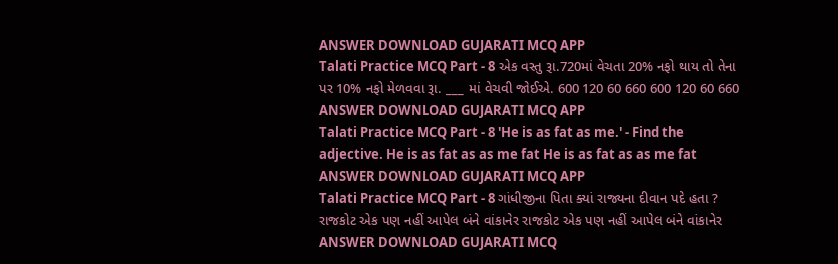ANSWER DOWNLOAD GUJARATI MCQ APP
Talati Practice MCQ Part - 8 એક વસ્તુ રૂા.720માં વેચતા 20% નફો થાય તો તેના પર 10% નફો મેળવવા રૂા. ___ માં વેચવી જોઈએ. 600 120 60 660 600 120 60 660 ANSWER DOWNLOAD GUJARATI MCQ APP
Talati Practice MCQ Part - 8 'He is as fat as me.' - Find the adjective. He is as fat as as me fat He is as fat as as me fat ANSWER DOWNLOAD GUJARATI MCQ APP
Talati Practice MCQ Part - 8 ગાંધીજીના પિતા ક્યાં રાજ્યના દીવાન પદે હતા ? રાજકોટ એક પણ નહીં આપેલ બંને વાંકાનેર રાજકોટ એક પણ નહીં આપેલ બંને વાંકાનેર ANSWER DOWNLOAD GUJARATI MCQ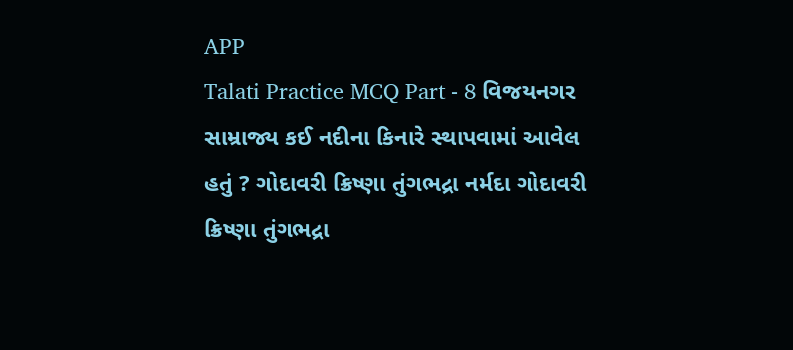APP
Talati Practice MCQ Part - 8 વિજયનગર સામ્રાજ્ય કઈ નદીના કિનારે સ્થાપવામાં આવેલ હતું ? ગોદાવરી ક્રિષ્ણા તુંગભદ્રા નર્મદા ગોદાવરી ક્રિષ્ણા તુંગભદ્રા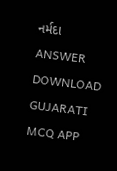નર્મદા ANSWER DOWNLOAD GUJARATI MCQ APP